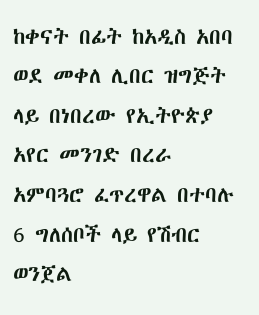ከቀናት በፊት ከአዲስ አበባ ወደ መቀለ ሊበር ዝግጅት ላይ በነበረው የኢትዮጵያ አየር መንገድ በረራ አምባጓሮ ፈጥረዋል በተባሉ 6 ግለሰቦች ላይ የሽብር ወንጀል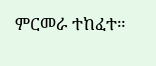ምርመራ ተከፈተ።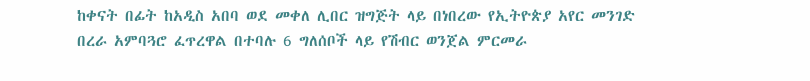ከቀናት በፊት ከአዲስ አበባ ወደ መቀለ ሊበር ዝግጅት ላይ በነበረው የኢትዮጵያ አየር መንገድ በረራ አምባጓሮ ፈጥረዋል በተባሉ 6 ግለሰቦች ላይ የሽብር ወንጀል ምርመራ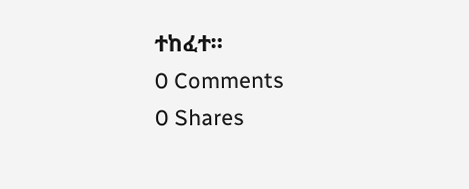ተከፈተ።
0 Comments
0 Shares